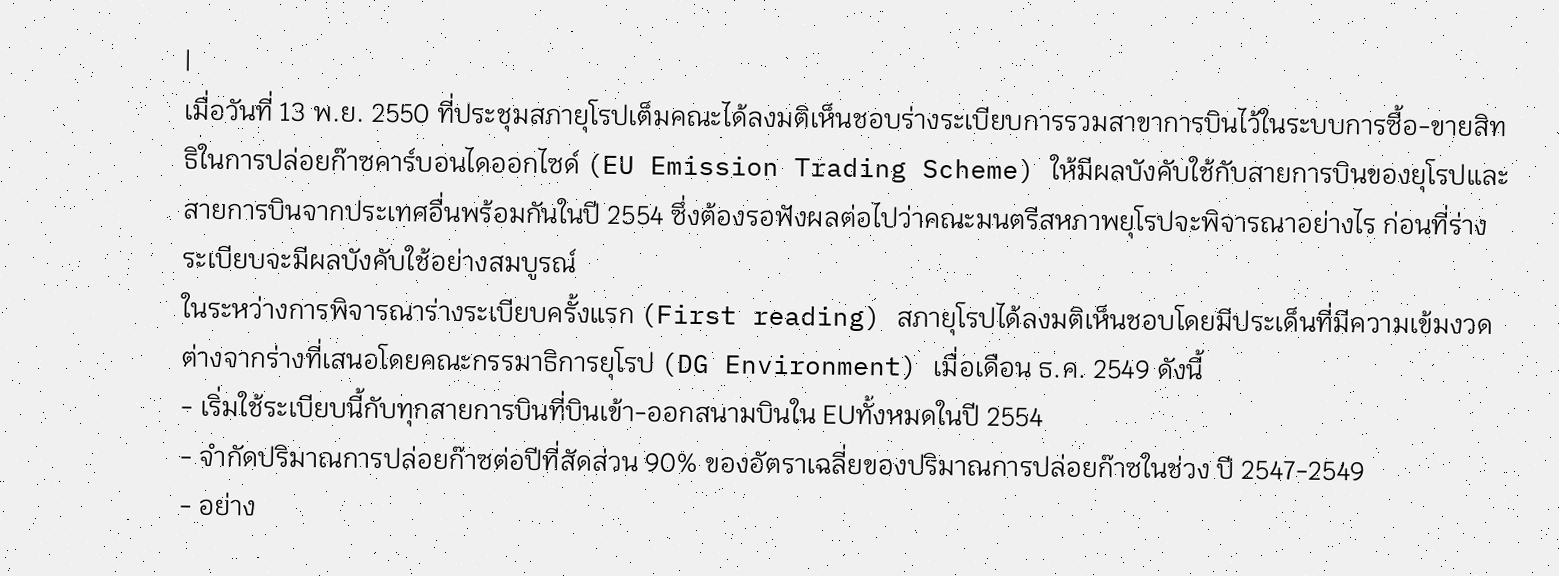|
เมื่อวันที่ 13 พ.ย. 2550 ที่ประชุมสภายุโรปเต็มคณะได้ลงมติเห็นชอบร่างระเบียบการรวมสาขาการบินไว้ในระบบการซื้อ-ขายสิทธิในการปล่อยก๊าซคาร์บอนไดออกไซด์ (EU Emission Trading Scheme) ให้มีผลบังคับใช้กับสายการบินของยุโรปและสายการบินจากประเทศอื่นพร้อมกันในปี 2554 ซึ่งต้องรอฟังผลต่อไปว่าคณะมนตรีสหภาพยุโรปจะพิจารณาอย่างไร ก่อนที่ร่างระเบียบจะมีผลบังคับใช้อย่างสมบูรณ์
ในระหว่างการพิจารณาร่างระเบียบครั้งแรก (First reading) สภายุโรปได้ลงมติเห็นชอบโดยมีประเด็นที่มีความเข้มงวดต่างจากร่างที่เสนอโดยคณะกรรมาธิการยุโรป (DG Environment) เมื่อเดือน ธ.ค. 2549 ดังนี้
- เริ่มใช้ระเบียบนี้กับทุกสายการบินที่บินเข้า-ออกสนามบินใน EUทั้งหมดในปี 2554
- จำกัดปริมาณการปล่อยก๊าซต่อปีที่สัดส่วน 90% ของอัตราเฉลี่ยของปริมาณการปล่อยก๊าซในช่วง ปี 2547-2549
- อย่าง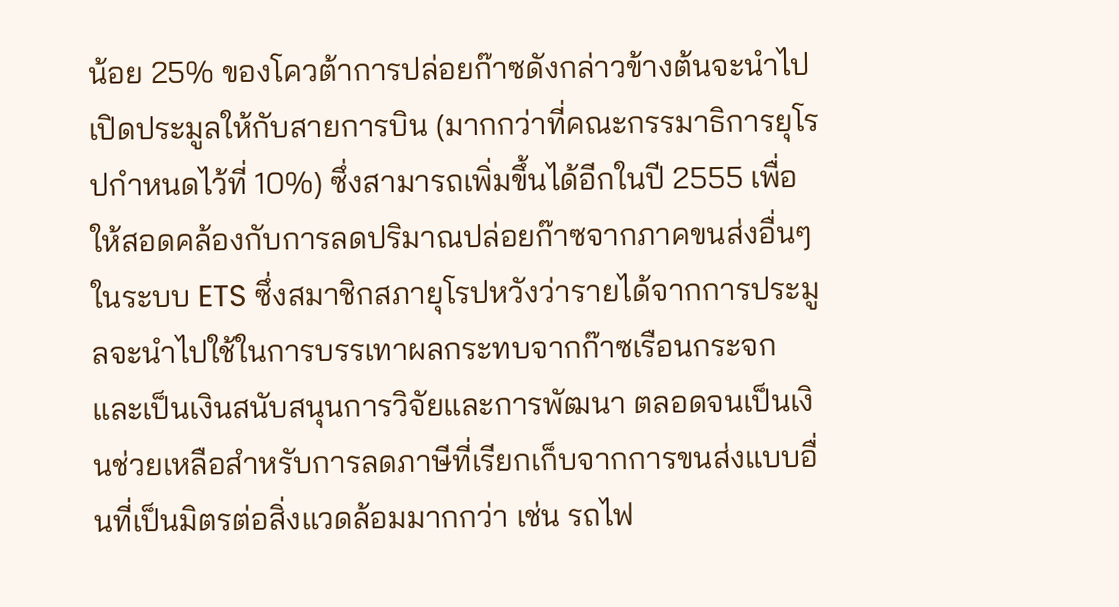น้อย 25% ของโควต้าการปล่อยก๊าซดังกล่าวข้างต้นจะนำไปเปิดประมูลให้กับสายการบิน (มากกว่าที่คณะกรรมาธิการยุโรปกำหนดไว้ที่ 10%) ซึ่งสามารถเพิ่มขึ้นได้อีกในปี 2555 เพื่อให้สอดคล้องกับการลดปริมาณปล่อยก๊าซจากภาคขนส่งอื่นๆ ในระบบ ETS ซึ่งสมาชิกสภายุโรปหวังว่ารายได้จากการประมูลจะนำไปใช้ในการบรรเทาผลกระทบจากก๊าซเรือนกระจก และเป็นเงินสนับสนุนการวิจัยและการพัฒนา ตลอดจนเป็นเงินช่วยเหลือสำหรับการลดภาษีที่เรียกเก็บจากการขนส่งแบบอื่นที่เป็นมิตรต่อสิ่งแวดล้อมมากกว่า เช่น รถไฟ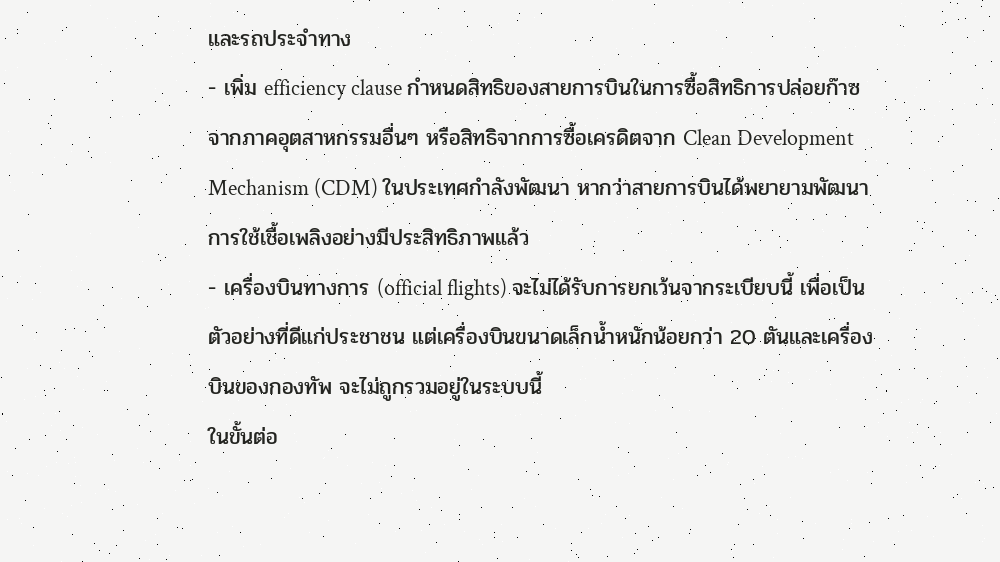และรถประจำทาง
- เพิ่ม efficiency clause กำหนดสิทธิของสายการบินในการซื้อสิทธิการปล่อยก๊าซจากภาคอุตสาหกรรมอื่นๆ หรือสิทธิจากการซื้อเครดิตจาก Clean Development Mechanism (CDM) ในประเทศกำลังพัฒนา หากว่าสายการบินได้พยายามพัฒนาการใช้เชื้อเพลิงอย่างมีประสิทธิภาพแล้ว
- เครื่องบินทางการ (official flights) จะไม่ได้รับการยกเว้นจากระเบียบนี้ เพื่อเป็นตัวอย่างที่ดีแก่ประชาชน แต่เครื่องบินขนาดเล็กน้ำหนักน้อยกว่า 20 ตันและเครื่องบินของกองทัพ จะไม่ถูกรวมอยู่ในระบบนี้
ในขั้นต่อ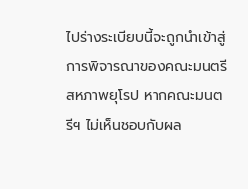ไปร่างระเบียบนี้จะถูกนำเข้าสู่การพิจารณาของคณะมนตรีสหภาพยุโรป หากคณะมนตรีฯ ไม่เห็นชอบกับผล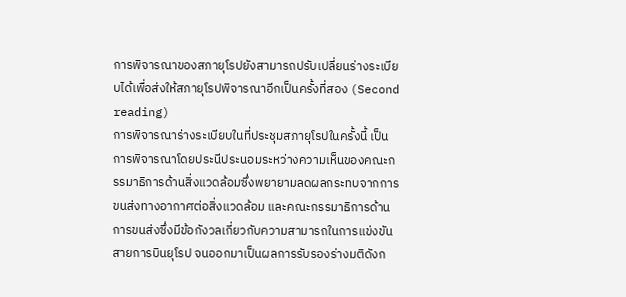การพิจารณาของสภายุโรปยังสามารถปรับเปลี่ยนร่างระเบียบได้เพื่อส่งให้สภายุโรปพิจารณาอีกเป็นครั้งที่สอง (Second reading)
การพิจารณาร่างระเบียบในที่ประชุมสภายุโรปในครั้งนี้ เป็นการพิจารณาโดยประนีประนอมระหว่างความเห็นของคณะกรรมาธิการด้านสิ่งแวดล้อมซึ่งพยายามลดผลกระทบจากการขนส่งทางอากาศต่อสิ่งแวดล้อม และคณะกรรมาธิการด้านการขนส่งซึ่งมีข้อกังวลเกี่ยวกับความสามารถในการแข่งขันสายการบินยุโรป จนออกมาเป็นผลการรับรองร่างมติดังก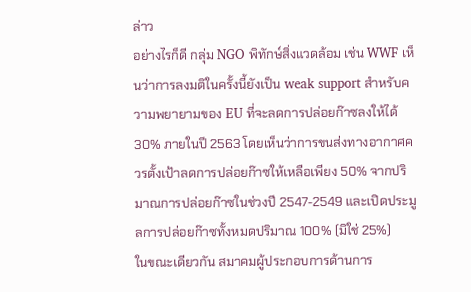ล่าว
อย่างไรก็ดี กลุ่ม NGO พิทักษ์สิ่งแวดล้อม เช่น WWF เห็นว่าการลงมติในครั้งนี้ยังเป็น weak support สำหรับความพยายามของ EU ที่จะลดการปล่อยก๊าซลงให้ได้ 30% ภายในปี 2563 โดยเห็นว่าการขนส่งทางอากาศควรตั้งเป้าลดการปล่อยก๊าซให้เหลือเพียง 50% จากปริมาณการปล่อยก๊าซในช่วงปี 2547-2549 และเปิดประมูลการปล่อยก๊าซทั้งหมดปริมาณ 100% (มิใช่ 25%)
ในขณะเดียวกัน สมาคมผู้ประกอบการด้านการ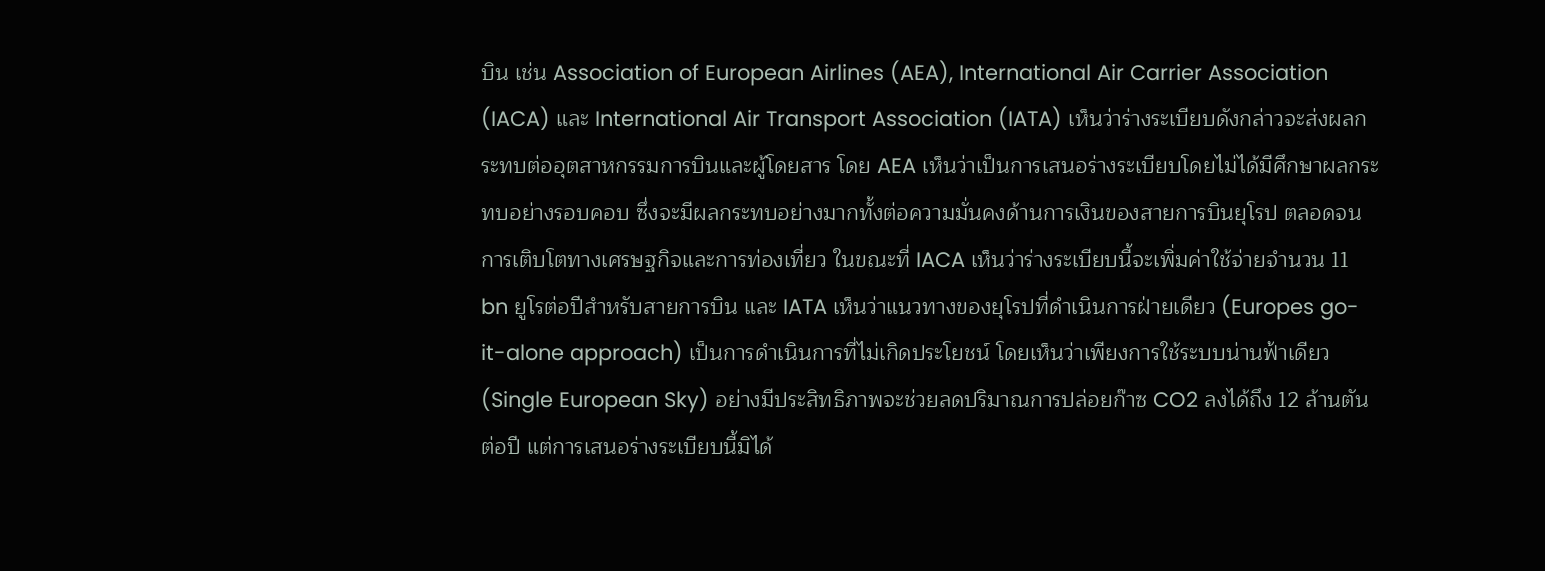บิน เช่น Association of European Airlines (AEA), International Air Carrier Association (IACA) และ International Air Transport Association (IATA) เห็นว่าร่างระเบียบดังกล่าวจะส่งผลกระทบต่ออุตสาหกรรมการบินและผู้โดยสาร โดย AEA เห็นว่าเป็นการเสนอร่างระเบียบโดยไม่ได้มีศึกษาผลกระทบอย่างรอบคอบ ซึ่งจะมีผลกระทบอย่างมากทั้งต่อความมั่นคงด้านการเงินของสายการบินยุโรป ตลอดจนการเติบโตทางเศรษฐกิจและการท่องเที่ยว ในขณะที่ IACA เห็นว่าร่างระเบียบนี้จะเพิ่มค่าใช้จ่ายจำนวน 11 bn ยูโรต่อปีสำหรับสายการบิน และ IATA เห็นว่าแนวทางของยุโรปที่ดำเนินการฝ่ายเดียว (Europes go-it-alone approach) เป็นการดำเนินการที่ไม่เกิดประโยชน์ โดยเห็นว่าเพียงการใช้ระบบน่านฟ้าเดียว (Single European Sky) อย่างมีประสิทธิภาพจะช่วยลดปริมาณการปล่อยก๊าซ CO2 ลงได้ถึง 12 ล้านตันต่อปี แต่การเสนอร่างระเบียบนี้มิได้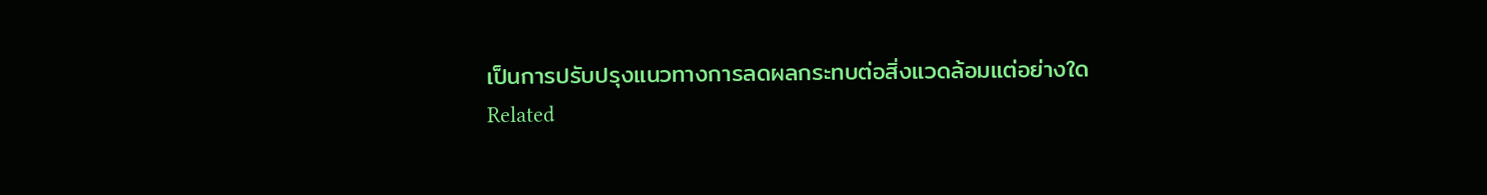เป็นการปรับปรุงแนวทางการลดผลกระทบต่อสิ่งแวดล้อมแต่อย่างใด
Related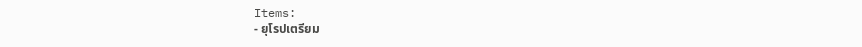Items:
- ยุโรปเตรียม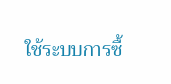ใช้ระบบการซื้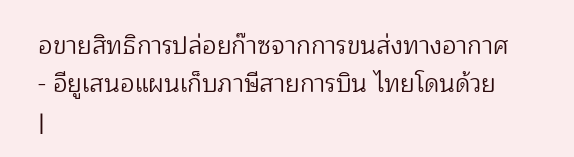อขายสิทธิการปล่อยก๊าซจากการขนส่งทางอากาศ
- อียูเสนอแผนเก็บภาษีสายการบิน ไทยโดนด้วย
|